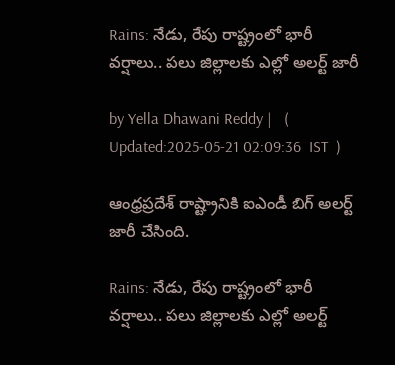Rains: నేడు, రేపు రాష్ట్రంలో భారీ వర్షాలు.. పలు జిల్లాలకు ఎల్లో అలర్ట్ జారీ

by Yella Dhawani Reddy |   (  Updated:2025-05-21 02:09:36  IST  )

ఆంధ్రప్రదేశ్‌ రాష్ట్రానికి ఐఎండీ బిగ్ అలర్ట్ జారీ చేసింది.

Rains: నేడు, రేపు రాష్ట్రంలో భారీ వర్షాలు.. పలు జిల్లాలకు ఎల్లో అలర్ట్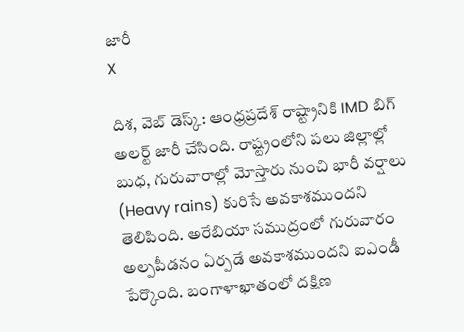జారీ
X

దిశ, వెబ్ డెస్క్: ఆంధ్రప్రదేశ్‌ రాష్ట్రానికి IMD బిగ్ అలర్ట్ జారీ చేసింది. రాష్ట్రంలోని పలు జిల్లాల్లో బుధ, గురువారాల్లో మోస్తారు నుంచి భారీ వర్షాలు (Heavy rains) కురిసే అవకాశముందని తెలిపింది. అరేబియా సముద్రంలో గురువారం అల్పపీడనం ఏర్పడే అవకాశముందని ఐఎండీ పేర్కొంది. బంగాళాఖాతంలో దక్షిణ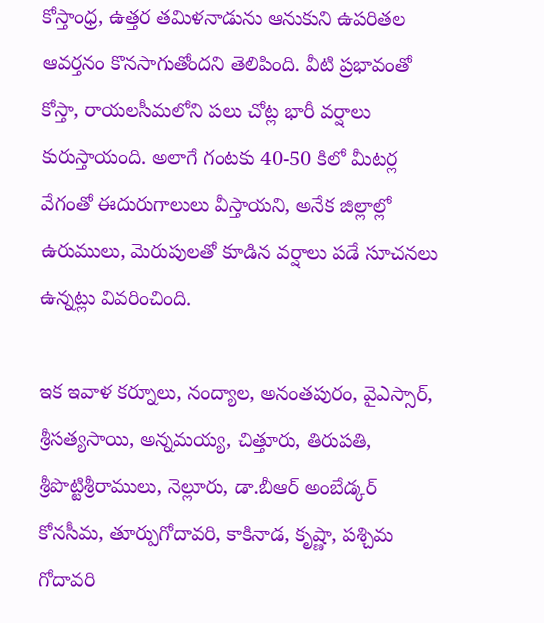కోస్తాంధ్ర, ఉత్తర తమిళనాడును ఆనుకుని ఉపరితల ఆవర్తనం కొనసాగుతోందని తెలిపింది. వీటి ప్రభావంతో కోస్తా, రాయలసీమలోని పలు చోట్ల భారీ వర్షాలు కురుస్తాయంది. అలాగే గంటకు 40-50 కిలో మీటర్ల వేగంతో ఈదురుగాలులు వీస్తాయని, అనేక జిల్లాల్లో ఉరుములు, మెరుపులతో కూడిన వర్షాలు పడే సూచనలు ఉన్నట్లు వివరించింది.

ఇక ఇవాళ కర్నూలు, నంద్యాల, అనంతపురం, వైఎస్సార్, శ్రీసత్యసాయి, అన్నమయ్య, చిత్తూరు, తిరుపతి, శ్రీపొట్టిశ్రీరాములు, నెల్లూరు, డా.బీఆర్‌ అంబేడ్కర్‌ కోనసీమ, తూర్పుగోదావరి, కాకినాడ, కృష్ణా, పశ్చిమ గోదావరి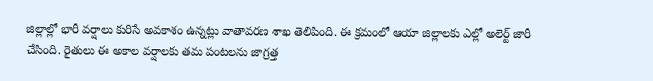జిల్లాల్లో భారీ వర్షాలు కురిసే అవకాశం ఉన్నట్లు వాతావరణ శాఖ తెలిపింది. ఈ క్రమంలో ఆయా జిల్లాలకు ఎల్లో అలెర్ట్‌ జారీ చేసింది. రైతులు ఈ అకాల వర్షాలకు తమ పంటలను జాగ్రత్త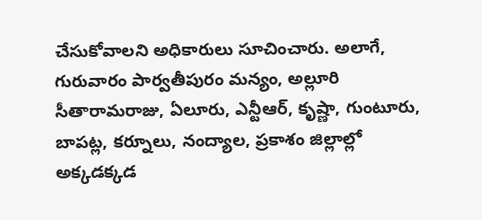చేసుకోవాలని అధికారులు సూచించారు. అలాగే, గురువారం పార్వతీపురం మన్యం, అల్లూరి సీతారామరాజు, ఏలూరు, ఎన్టీఆర్, కృష్ణా, గుంటూరు, బాపట్ల, కర్నూలు, నంద్యాల, ప్రకాశం జిల్లాల్లో అక్కడక్కడ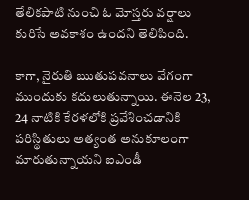తేలికపాటి నుంచి ఓ మోస్తరు వర్షాలు కురిసే అవకాశం ఉందని తెలిపింది.

కాగా, నైరుతి ఋతుపవనాలు వేగంగా ముందుకు కదులుతున్నాయి. ఈనెల 23, 24 నాటికి కేరళలోకి ప్రవేశించడానికి పరిస్థితులు అత్యంత అనుకూలంగా మారుతున్నాయని ఐఎండీ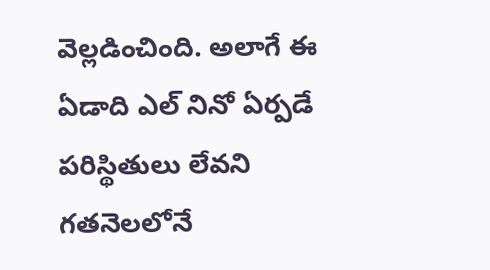వెల్లడించింది. అలాగే ఈ ఏడాది ఎల్‌ నినో ఏర్పడే పరిస్థితులు లేవని గతనెలలోనే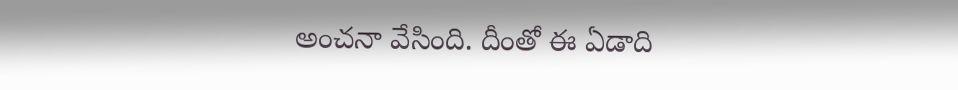అంచనా వేసింది. దీంతో ఈ ఏడాది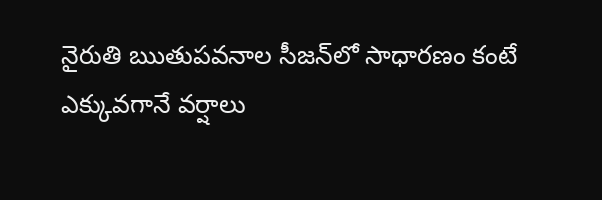నైరుతి ఋతుపవనాల సీజన్‌లో సాధారణం కంటే ఎక్కువగానే వర్షాలు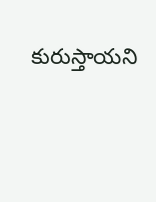కురుస్తాయని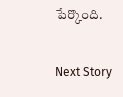పేర్కొంది.

Next Story